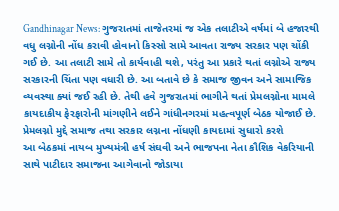Gandhinagar News: ગુજરાતમાં તાજેતરમાં જ એક તલાટીએ વર્ષમાં બે હજારથી વધુ લગ્નોની નોંધ કરાવી હોવાનો કિસ્સો સામે આવતા રાજ્ય સરકાર પણ ચોંકી ગઈ છે. આ તલાટી સામે તો કાર્યવાહી થશે, પરંતુ આ પ્રકારે થતાં લગ્નોએ રાજ્ય સરકારની ચિંતા પણ વધારી છે. આ બતાવે છે કે સમાજ જીવન અને સામાજિક વ્યવસ્થા ક્યાં જઈ રહી છે. તેથી હવે ગુજરાતમાં ભાગીને થતાં પ્રેમલગ્નોના મામલે કાયદાકીય ફેરફારોની માંગણીને લઈને ગાંધીનગરમાં મહત્વપૂર્ણ બેઠક યોજાઈ છે.
પ્રેમલગ્નો મુદ્દે સમાજ તથા સરકાર લગ્નના નોંધણી કાયદામાં સુધારો કરશે
આ બેઠકમાં નાયબ મુખ્યમંત્રી હર્ષ સંઘવી અને ભાજપના નેતા કૌશિક વેકરિયાની સાથે પાટીદાર સમાજના આગેવાનો જોડાયા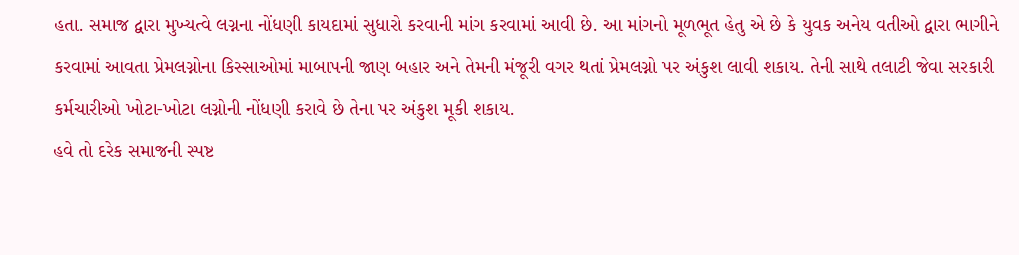હતા. સમાજ દ્વારા મુખ્યત્વે લગ્નના નોંધણી કાયદામાં સુધારો કરવાની માંગ કરવામાં આવી છે. આ માંગનો મૂળભૂત હેતુ એ છે કે યુવક અનેય વતીઓ દ્વારા ભાગીને કરવામાં આવતા પ્રેમલગ્નોના કિસ્સાઓમાં માબાપની જાણ બહાર અને તેમની મંજૂરી વગર થતાં પ્રેમલગ્નો પર અંકુશ લાવી શકાય. તેની સાથે તલાટી જેવા સરકારી કર્મચારીઓ ખોટા-ખોટા લગ્નોની નોંધણી કરાવે છે તેના પર અંકુશ મૂકી શકાય.
હવે તો દરેક સમાજની સ્પષ્ટ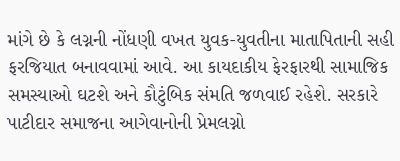માંગે છે કે લગ્નની નોંધણી વખત યુવક-યુવતીના માતાપિતાની સહી ફરજિયાત બનાવવામાં આવે. આ કાયદાકીય ફેરફારથી સામાજિક સમસ્યાઓ ઘટશે અને કૌટુંબિક સંમતિ જળવાઈ રહેશે. સરકારે પાટીદાર સમાજના આગેવાનોની પ્રેમલગ્નો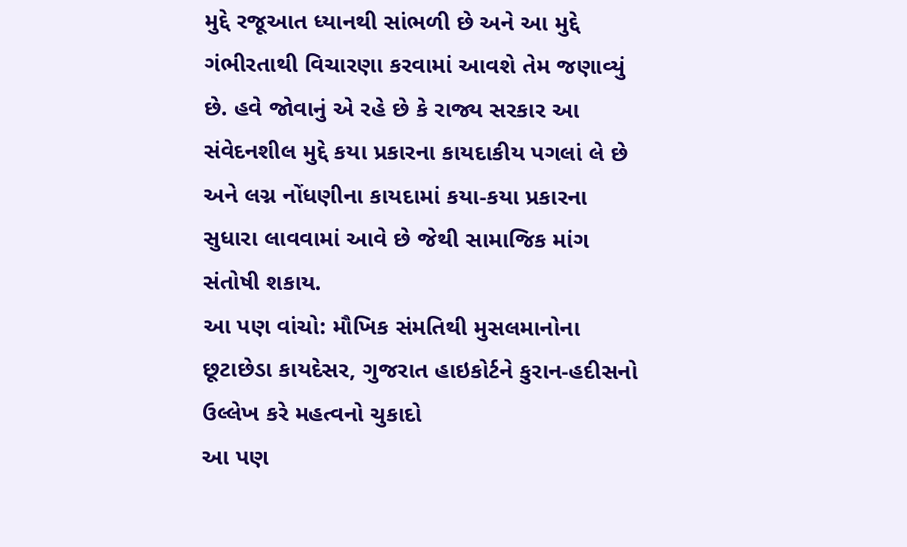મુદ્દે રજૂઆત ધ્યાનથી સાંભળી છે અને આ મુદ્દે ગંભીરતાથી વિચારણા કરવામાં આવશે તેમ જણાવ્યું છે. હવે જોવાનું એ રહે છે કે રાજ્ય સરકાર આ સંવેદનશીલ મુદ્દે કયા પ્રકારના કાયદાકીય પગલાં લે છે અને લગ્ન નોંધણીના કાયદામાં કયા-કયા પ્રકારના સુધારા લાવવામાં આવે છે જેથી સામાજિક માંગ સંતોષી શકાય.
આ પણ વાંચો: મૌખિક સંમતિથી મુસલમાનોના છૂટાછેડા કાયદેસર, ગુજરાત હાઇકોર્ટને કુરાન-હદીસનો ઉલ્લેખ કરે મહત્વનો ચુકાદો
આ પણ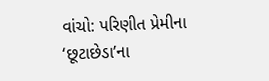વાંચો: પરિણીત પ્રેમીના ‘છૂટાછેડા’ના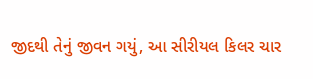જીદથી તેનું જીવન ગયું, આ સીરીયલ કિલર ચાર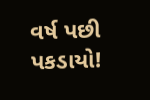વર્ષ પછી પકડાયો!